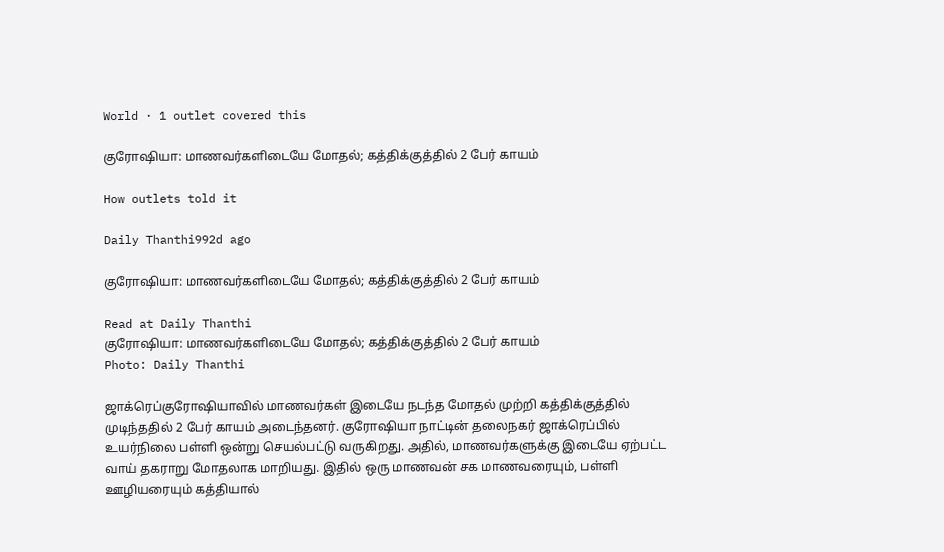World · 1 outlet covered this

குரோஷியா: மாணவர்களிடையே மோதல்; கத்திக்குத்தில் 2 பேர் காயம்

How outlets told it

Daily Thanthi992d ago

குரோஷியா: மாணவர்களிடையே மோதல்; கத்திக்குத்தில் 2 பேர் காயம்

Read at Daily Thanthi
குரோஷியா: மாணவர்களிடையே மோதல்; கத்திக்குத்தில் 2 பேர் காயம்
Photo: Daily Thanthi

ஜாக்ரெப்குரோஷியாவில் மாணவர்கள் இடையே நடந்த மோதல் முற்றி கத்திக்குத்தில் முடிந்ததில் 2 பேர் காயம் அடைந்தனர். குரோஷியா நாட்டின் தலைநகர் ஜாக்ரெப்பில் உயர்நிலை பள்ளி ஒன்று செயல்பட்டு வருகிறது. அதில், மாணவர்களுக்கு இடையே ஏற்பட்ட வாய் தகராறு மோதலாக மாறியது. இதில் ஒரு மாணவன் சக மாணவரையும், பள்ளி ஊழியரையும் கத்தியால்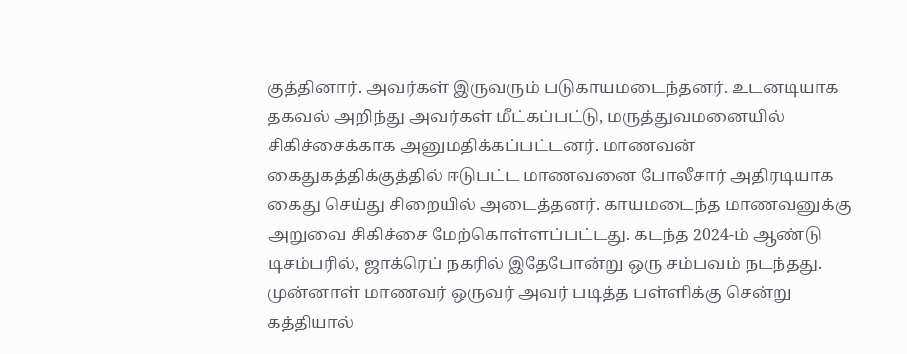குத்தினார். அவர்கள் இருவரும் படுகாயமடைந்தனர். உடனடியாக தகவல் அறிந்து அவர்கள் மீட்கப்பட்டு, மருத்துவமனையில் சிகிச்சைக்காக அனுமதிக்கப்பட்டனர். மாணவன் கைதுகத்திக்குத்தில் ஈடுபட்ட மாணவனை போலீசார் அதிரடியாக கைது செய்து சிறையில் அடைத்தனர். காயமடைந்த மாணவனுக்கு அறுவை சிகிச்சை மேற்கொள்ளப்பட்டது. கடந்த 2024-ம் ஆண்டு டிசம்பரில், ஜாக்ரெப் நகரில் இதேபோன்று ஒரு சம்பவம் நடந்தது. முன்னாள் மாணவர் ஒருவர் அவர் படித்த பள்ளிக்கு சென்று கத்தியால்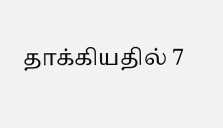தாக்கியதில் 7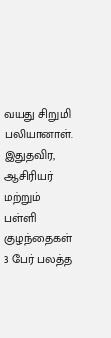வயது சிறுமி பலியானாள். இதுதவிர, ஆசிரியர் மற்றும் பள்ளி குழந்தைகள் 3 பேர் பலத்த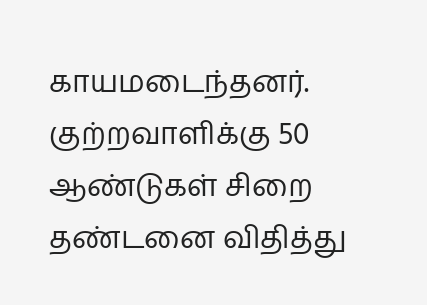காயமடைந்தனர். குற்றவாளிக்கு 50 ஆண்டுகள் சிறை தண்டனை விதித்து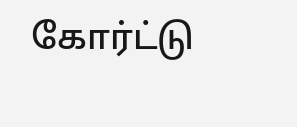கோர்ட்டு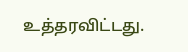உத்தரவிட்டது.